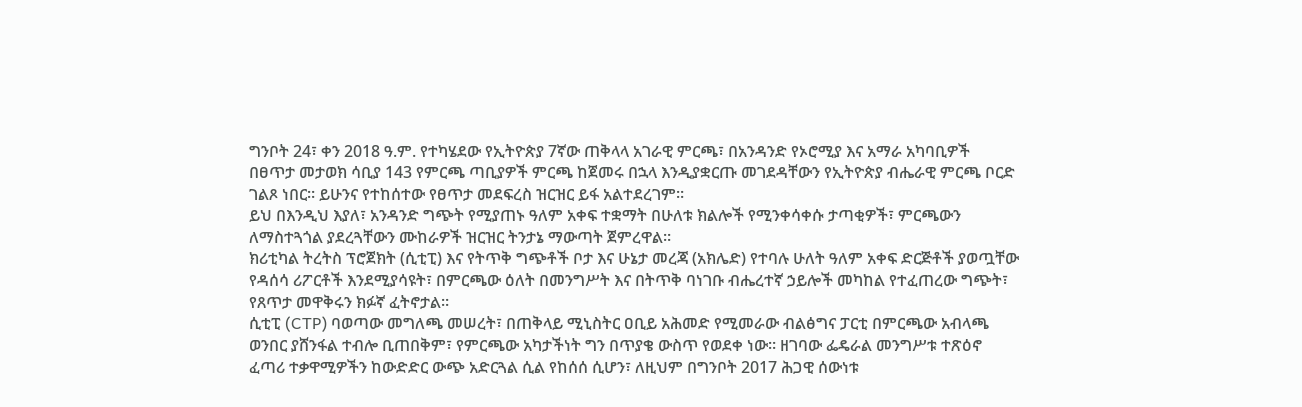ግንቦት 24፣ ቀን 2018 ዓ.ም. የተካሄደው የኢትዮጵያ 7ኛው ጠቅላላ አገራዊ ምርጫ፣ በአንዳንድ የኦሮሚያ እና አማራ አካባቢዎች በፀጥታ መታወክ ሳቢያ 143 የምርጫ ጣቢያዎች ምርጫ ከጀመሩ በኋላ እንዲያቋርጡ መገደዳቸውን የኢትዮጵያ ብሔራዊ ምርጫ ቦርድ ገልጾ ነበር። ይሁንና የተከሰተው የፀጥታ መደፍረስ ዝርዝር ይፋ አልተደረገም።
ይህ በእንዲህ እያለ፣ አንዳንድ ግጭት የሚያጠኑ ዓለም አቀፍ ተቋማት በሁለቱ ክልሎች የሚንቀሳቀሱ ታጣቂዎች፣ ምርጫውን ለማስተጓጎል ያደረጓቸውን ሙከራዎች ዝርዝር ትንታኔ ማውጣት ጀምረዋል።
ክሪቲካል ትረትስ ፕሮጀክት (ሲቲፒ) እና የትጥቅ ግጭቶች ቦታ እና ሁኔታ መረጃ (አክሌድ) የተባሉ ሁለት ዓለም አቀፍ ድርጅቶች ያወጧቸው የዳሰሳ ሪፖርቶች እንደሚያሳዩት፣ በምርጫው ዕለት በመንግሥት እና በትጥቅ ባነገቡ ብሔረተኛ ኃይሎች መካከል የተፈጠረው ግጭት፣ የጸጥታ መዋቅሩን ክፉኛ ፈትኖታል።
ሲቲፒ (CTP) ባወጣው መግለጫ መሠረት፣ በጠቅላይ ሚኒስትር ዐቢይ አሕመድ የሚመራው ብልፅግና ፓርቲ በምርጫው አብላጫ ወንበር ያሸንፋል ተብሎ ቢጠበቅም፣ የምርጫው አካታችነት ግን በጥያቄ ውስጥ የወደቀ ነው። ዘገባው ፌዴራል መንግሥቱ ተጽዕኖ ፈጣሪ ተቃዋሚዎችን ከውድድር ውጭ አድርጓል ሲል የከሰሰ ሲሆን፣ ለዚህም በግንቦት 2017 ሕጋዊ ሰውነቱ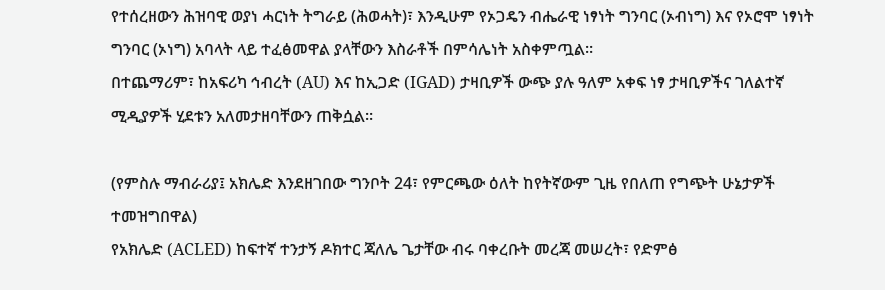የተሰረዘውን ሕዝባዊ ወያነ ሓርነት ትግራይ (ሕወሓት)፣ እንዲሁም የኦጋዴን ብሔራዊ ነፃነት ግንባር (ኦብነግ) እና የኦሮሞ ነፃነት ግንባር (ኦነግ) አባላት ላይ ተፈፅመዋል ያላቸውን እስራቶች በምሳሌነት አስቀምጧል።
በተጨማሪም፣ ከአፍሪካ ኅብረት (AU) እና ከኢጋድ (IGAD) ታዛቢዎች ውጭ ያሉ ዓለም አቀፍ ነፃ ታዛቢዎችና ገለልተኛ ሚዲያዎች ሂደቱን አለመታዘባቸውን ጠቅሷል።

(የምስሉ ማብራሪያ፤ አክሌድ እንደዘገበው ግንቦት 24፣ የምርጫው ዕለት ከየትኛውም ጊዜ የበለጠ የግጭት ሁኔታዎች ተመዝግበዋል)
የአክሌድ (ACLED) ከፍተኛ ተንታኝ ዶክተር ጃለሌ ጌታቸው ብሩ ባቀረቡት መረጃ መሠረት፣ የድምፅ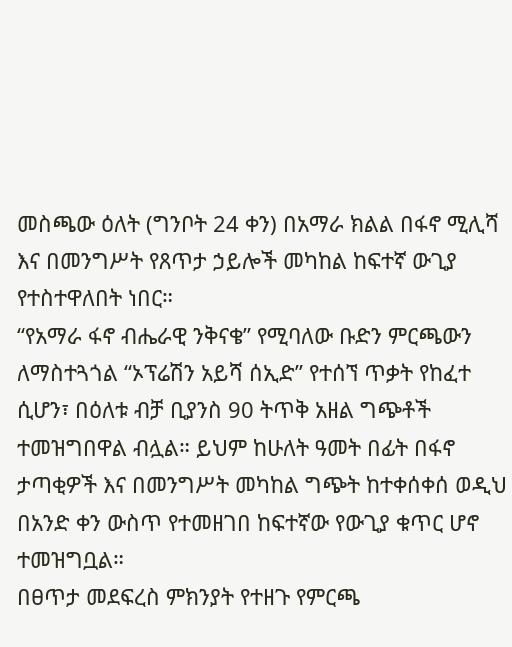መስጫው ዕለት (ግንቦት 24 ቀን) በአማራ ክልል በፋኖ ሚሊሻ እና በመንግሥት የጸጥታ ኃይሎች መካከል ከፍተኛ ውጊያ የተስተዋለበት ነበር።
“የአማራ ፋኖ ብሔራዊ ንቅናቄ” የሚባለው ቡድን ምርጫውን ለማስተጓጎል “ኦፕሬሽን አይሻ ሰኢድ” የተሰኘ ጥቃት የከፈተ ሲሆን፣ በዕለቱ ብቻ ቢያንስ 90 ትጥቅ አዘል ግጭቶች ተመዝግበዋል ብሏል። ይህም ከሁለት ዓመት በፊት በፋኖ ታጣቂዎች እና በመንግሥት መካከል ግጭት ከተቀሰቀሰ ወዲህ በአንድ ቀን ውስጥ የተመዘገበ ከፍተኛው የውጊያ ቁጥር ሆኖ ተመዝግቧል።
በፀጥታ መደፍረስ ምክንያት የተዘጉ የምርጫ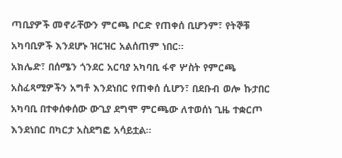ጣቢያዎች መኖራቸውን ምርጫ ቦርድ የጠቀሰ ቢሆንም፣ የትኞቹ አካባቢዎች እንደሆኑ ዝርዝር አልሰጠም ነበር።
አክሌድ፣ በሰሜን ጎንደር አርባያ አካባቢ ፋኖ ሦስት የምርጫ አስፈጻሚዎችን አግቶ እንደነበር የጠቀሰ ሲሆን፣ በደቡብ ወሎ ኩታበር አካባቢ በተቀሰቀሰው ውጊያ ደግሞ ምርጫው ለተወሰነ ጊዜ ተቋርጦ እንደነበር በካርታ አስደግፎ አሳይቷል።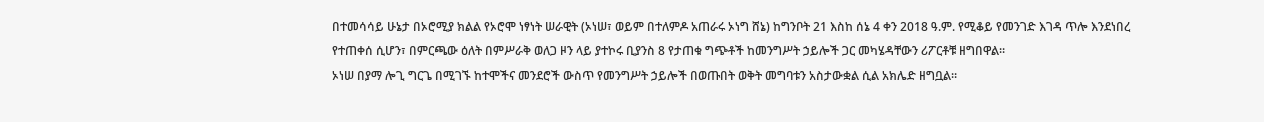በተመሳሳይ ሁኔታ በኦሮሚያ ክልል የኦሮሞ ነፃነት ሠራዊት (ኦነሠ፣ ወይም በተለምዶ አጠራሩ ኦነግ ሸኔ) ከግንቦት 21 እስከ ሰኔ 4 ቀን 2018 ዓ.ም. የሚቆይ የመንገድ እገዳ ጥሎ እንደነበረ የተጠቀሰ ሲሆን፣ በምርጫው ዕለት በምሥራቅ ወለጋ ዞን ላይ ያተኮሩ ቢያንስ 8 የታጠቁ ግጭቶች ከመንግሥት ኃይሎች ጋር መካሄዳቸውን ሪፖርቶቹ ዘግበዋል።
ኦነሠ በያማ ሎጊ ግርጌ በሚገኙ ከተሞችና መንደሮች ውስጥ የመንግሥት ኃይሎች በወጡበት ወቅት መግባቱን አስታውቋል ሲል አክሌድ ዘግቧል።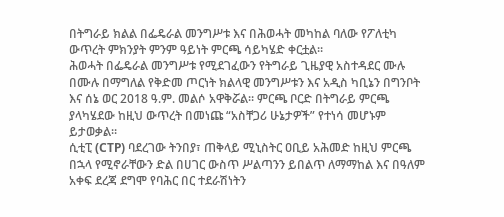በትግራይ ክልል በፌዴራል መንግሥቱ እና በሕወሓት መካከል ባለው የፖለቲካ ውጥረት ምክንያት ምንም ዓይነት ምርጫ ሳይካሄድ ቀርቷል።
ሕወሓት በፌዴራል መንግሥቱ የሚደገፈውን የትግራይ ጊዜያዊ አስተዳደር ሙሉ በሙሉ በማግለል የቅድመ ጦርነት ክልላዊ መንግሥቱን እና አዲስ ካቢኔን በግንቦት እና ሰኔ ወር 2018 ዓ.ም. መልሶ አዋቅሯል። ምርጫ ቦርድ በትግራይ ምርጫ ያላካሄደው ከዚህ ውጥረት በመነጩ “አስቸጋሪ ሁኔታዎች” የተነሳ መሆኑም ይታወቃል።
ሲቲፒ (CTP) ባደረገው ትንበያ፣ ጠቅላይ ሚኒስትር ዐቢይ አሕመድ ከዚህ ምርጫ በኋላ የሚኖራቸውን ድል በሀገር ውስጥ ሥልጣንን ይበልጥ ለማማከል እና በዓለም አቀፍ ደረጃ ደግሞ የባሕር በር ተደራሽነትን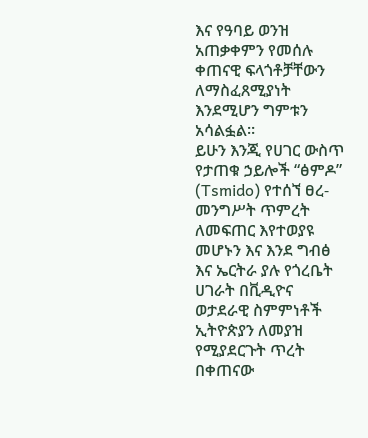እና የዓባይ ወንዝ አጠቃቀምን የመሰሉ ቀጠናዊ ፍላጎቶቻቸውን ለማስፈጸሚያነት እንደሚሆን ግምቱን አሳልፏል።
ይሁን እንጂ የሀገር ውስጥ የታጠቁ ኃይሎች “ፅምዶ” (Tsmido) የተሰኘ ፀረ-መንግሥት ጥምረት ለመፍጠር እየተወያዩ መሆኑን እና እንደ ግብፅ እና ኤርትራ ያሉ የጎረቤት ሀገራት በቪዲዮና ወታደራዊ ስምምነቶች ኢትዮጵያን ለመያዝ የሚያደርጉት ጥረት በቀጠናው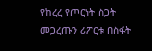የከረረ የጦርነት ስጋት መጋረጡን ሪፖርቱ በስፋት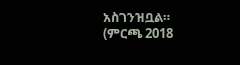አስገንዝቧል። (ምርጫ 2018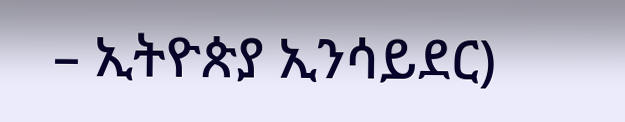– ኢትዮጵያ ኢንሳይደር)